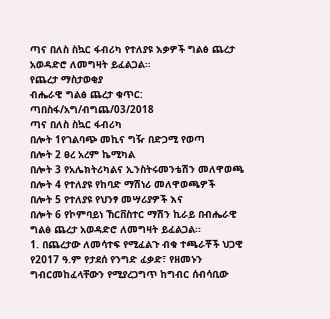ጣና በለስ ስኳር ፋብሪካ የተለያዩ እቃዎች ግልፅ ጨረታ አወዳድሮ ለመግዛት ይፈልጋል፡፡
የጨረታ ማስታወቂያ
ብሔራዊ ግልፅ ጨረታ ቁጥር: ጣበስፋ/አግ/ብግጨ/03/2018
ጣና በለስ ስኳር ፋብሪካ
በሎት 1የገልባጭ መኪና ግዥ በድጋሚ የወጣ
በሎት 2 ፀረ አረም ኬሚካል
በሎት 3 የአሌክትሪካልና ኢንስትሩመንቴሽን መለዋወጫ
በሎት 4 የተለያዩ የከባድ ማሽነሪ መለዋወጫዎች
በሎት 5 የተለያዩ የህንፃ መሣሪያዎች እና
በሎት 6 የኮምባይነ ኸርቨስተር ማሽን ኪራይ በብሔራዊ ግልፅ ጨረታ አወዳድሮ ለመግዛት ይፈልጋል፡፡
1. በጨረታው ለመሳተፍ የሚፈልጉ ብቁ ተጫራቾች ህጋዊ የ2017 ዓ.ም የታደሰ የንግድ ፈቃድ፣ የዘመኑን ግብርመከፈላቸውን የሚያረጋግጥ ከግብር ሰብሳቢው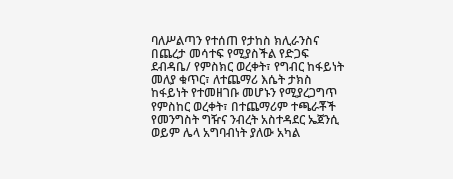ባለሥልጣን የተሰጠ የታከስ ክሊራንስና በጨረታ መሳተፍ የሚያስችል የድጋፍ ደብዳቤ/ የምስክር ወረቀት፣ የግብር ከፋይነት መለያ ቁጥር፣ ለተጨማሪ እሴት ታክስ ከፋይነት የተመዘገቡ መሆኑን የሚያረጋግጥ የምስከር ወረቀት፣ በተጨማሪም ተጫራቾች የመንግስት ግዥና ንብረት አስተዳደር ኤጀንሲ ወይም ሌላ አግባብነት ያለው አካል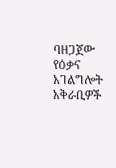ባዘጋጀው የዕቃና አገልግሎት አቅራቢዎች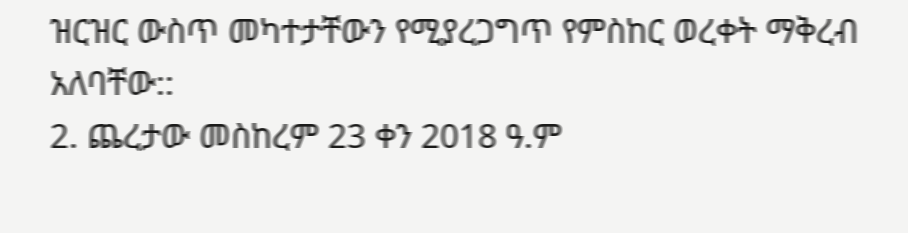ዝርዝር ውስጥ መካተታቸውን የሚያረጋግጥ የምስከር ወረቀት ማቅረብ አለባቸው::
2. ጨረታው መስከረም 23 ቀን 2018 ዓ.ም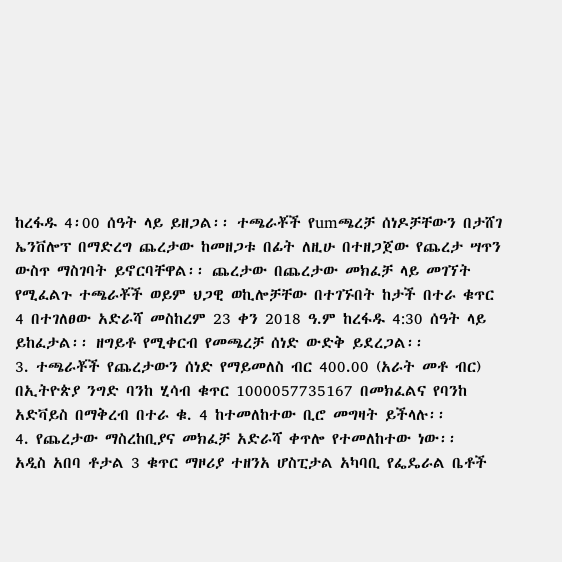ከረፋዱ 4፡00 ሰዓት ላይ ይዘጋል፡፡ ተጫራቾች የumጫረቻ ሰነዶቻቸውን በታሸገ ኤንቨሎፕ በማድረግ ጨረታው ከመዘጋቱ በፊት ለዚሁ በተዘጋጀው የጨረታ ሣጥን ውስጥ ማስገባት ይኖርባቸዋል፡፡ ጨረታው በጨረታው መክፈቻ ላይ መገኘት የሚፈልጉ ተጫራቾች ወይም ህጋዊ ወኪሎቻቸው በተገኙበት ከታች በተራ ቁጥር 4 በተገለፀው አድራሻ መስከረም 23 ቀን 2018 ዓ.ም ከረፋዱ 4:30 ሰዓት ላይ ይከፈታል፡፡ ዘግይቶ የሚቀርብ የመጫረቻ ሰነድ ውድቅ ይደረጋል፡፡
3. ተጫራቾች የጨረታውን ሰነድ የማይመለስ ብር 400.00 (አራት መቶ ብር) በኢትዮጵያ ንግድ ባንከ ሂሳብ ቁጥር 1000057735167 በመክፈልና የባንከ አድቫይስ በማቅረብ በተራ ቁ. 4 ከተመለከተው ቢሮ መግዛት ይችላሉ፡፡
4. የጨረታው ማስረከቢያና መክፈቻ አድራሻ ቀጥሎ የተመለከተው ነው፡፡
አዲስ አበባ ቶታል 3 ቁጥር ማዞሪያ ተዘንአ ሆስፒታል አካባቢ የፌዴራል ቤቶች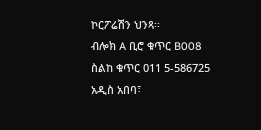ኮርፖሬሽን ህንጻ፡፡
ብሎክ A ቢሮ ቁጥር B008
ስልከ ቁጥር 011 5-586725
አዲስ አበባ፣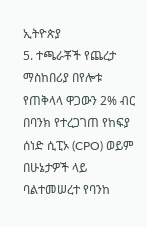ኢትዮጵያ
5. ተጫራቾች የጨረታ ማስከበሪያ በየሎቱ የጠቅላላ ዋጋውን 2% ብር በባንክ የተረጋገጠ የከፍያ ሰነድ ሲፒኦ (CPO) ወይም በሁኔታዎች ላይ ባልተመሠረተ የባንከ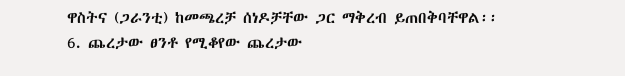ዋስትና (ጋራንቲ) ከመጫረቻ ሰነዶቻቸው ጋር ማቅረብ ይጠበቅባቸዋል፡፡
6. ጨረታው ፀንቶ የሚቆየው ጨረታው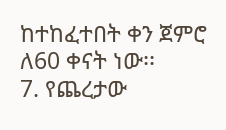ከተከፈተበት ቀን ጀምሮ ለ60 ቀናት ነው፡፡
7. የጨረታው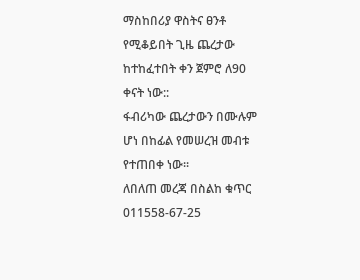ማስከበሪያ ዋስትና ፀንቶ የሚቆይበት ጊዜ ጨረታው ከተከፈተበት ቀን ጀምሮ ለ90 ቀናት ነው::
ፋብሪካው ጨረታውን በሙሉም ሆነ በከፊል የመሠረዝ መብቱ የተጠበቀ ነው፡፡
ለበለጠ መረጃ በስልከ ቁጥር 011558-67-25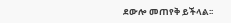ደውሎ መጠየቅ ይችላል፡፡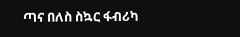ጣና በለስ ስኳር ፋብሪካ